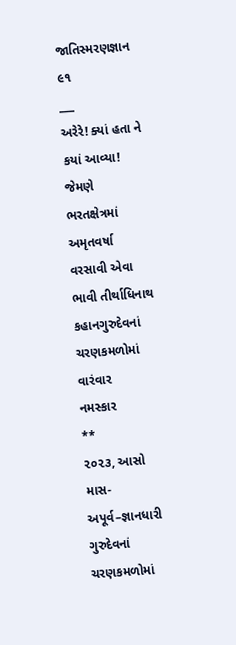જાતિસ્મરણજ્ઞાન ૯૧
___
અરેરે! ક્યાં હતા ને કયાં આવ્યા!
જેમણે ભરતક્ષેત્રમાં અમૃતવર્ષા વરસાવી એવા
ભાવી તીર્થાધિનાથ કહાનગુરુદેવનાં
ચરણકમળોમાં વારંવાર
નમસ્કાર
**
૨૦૨૩, આસો માસ-
અપૂર્વ–જ્ઞાનધારી ગુરુદેવનાં ચરણકમળોમાં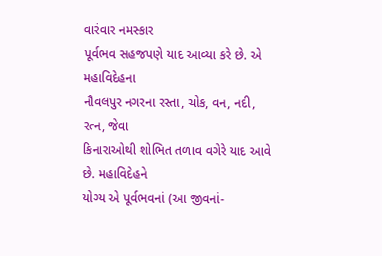વારંવાર નમસ્કાર
પૂર્વભવ સહજપણે યાદ આવ્યા કરે છે. એ મહાવિદેહના
નૌવલપુર નગરના રસ્તા, ચોક, વન, નદી, રત્ન, જેવા
કિનારાઓથી શોભિત તળાવ વગેરે યાદ આવે છે. મહાવિદેહને
યોગ્ય એ પૂર્વભવનાં (આ જીવનાં-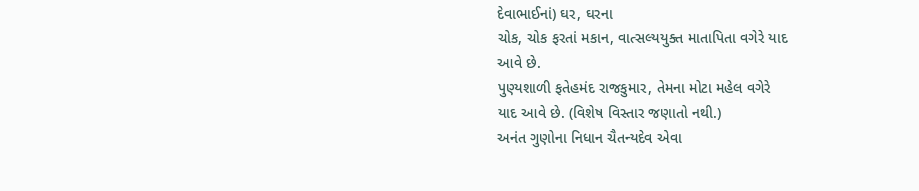દેવાભાઈનાં) ઘર, ઘરના
ચોક, ચોક ફરતાં મકાન, વાત્સલ્યયુક્ત માતાપિતા વગેરે યાદ
આવે છે.
પુણ્યશાળી ફતેહમંદ રાજકુમાર, તેમના મોટા મહેલ વગેરે
યાદ આવે છે. (વિશેષ વિસ્તાર જણાતો નથી.)
અનંત ગુણોના નિધાન ચૈતન્યદેવ એવા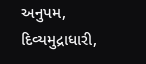અનુપમ,
દિવ્યમુદ્રાધારી,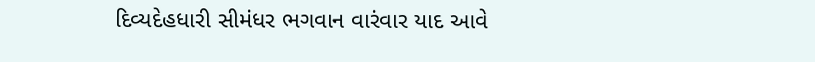દિવ્યદેહધારી સીમંધર ભગવાન વારંવાર યાદ આવે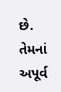છે. તેમનાં અપૂર્વ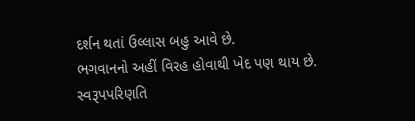દર્શન થતાં ઉલ્લાસ બહુ આવે છે.
ભગવાનનો અહીં વિરહ હોવાથી ખેદ પણ થાય છે.
સ્વરૂપપરિણતિ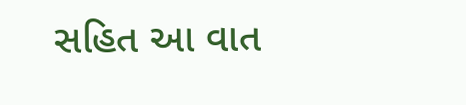સહિત આ વાત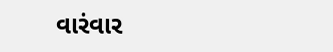વારંવાર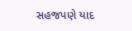સહજપણે યાદ